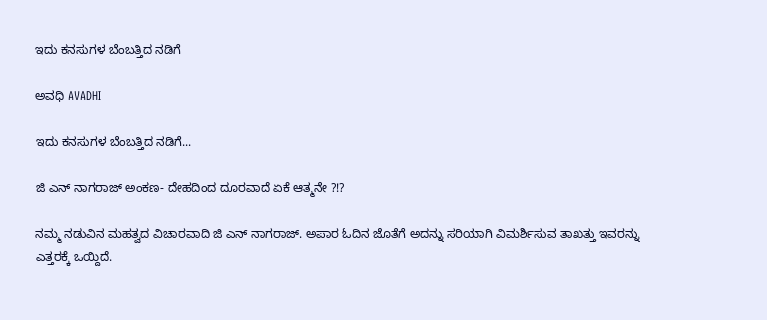ಇದು ಕನಸುಗಳ ಬೆಂಬತ್ತಿದ ನಡಿಗೆ‍

ಅವಧಿ AVADHI

ಇದು ಕನಸುಗಳ ಬೆಂಬತ್ತಿದ ನಡಿಗೆ...

ಜಿ ಎನ್ ನಾಗರಾಜ್ ಅಂಕಣ- ದೇಹದಿಂದ ದೂರವಾದೆ ಏಕೆ ಆತ್ಮನೇ ?!?

ನಮ್ಮ ನಡುವಿನ ಮಹತ್ವದ ವಿಚಾರವಾದಿ ಜಿ ಎನ್ ನಾಗರಾಜ್. ಅಪಾರ ಓದಿನ ಜೊತೆಗೆ ಅದನ್ನು ಸರಿಯಾಗಿ ವಿಮರ್ಶಿಸುವ ತಾಖತ್ತು ಇವರನ್ನು ಎತ್ತರಕ್ಕೆ ಒಯ್ದಿದೆ.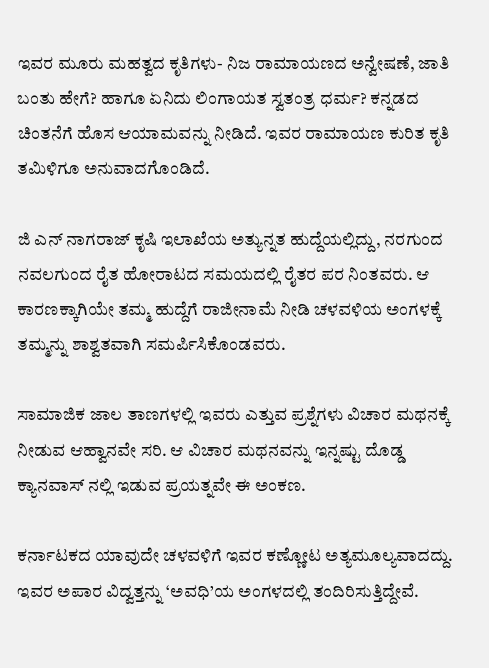ಇವರ ಮೂರು ಮಹತ್ವದ ಕೃತಿಗಳು- ನಿಜ ರಾಮಾಯಣದ ಅನ್ವೇಷಣೆ, ಜಾತಿ ಬಂತು ಹೇಗೆ? ಹಾಗೂ ಏನಿದು ಲಿಂಗಾಯತ ಸ್ವತಂತ್ರ ಧರ್ಮ? ಕನ್ನಡದ ಚಿಂತನೆಗೆ ಹೊಸ ಆಯಾಮವನ್ನು ನೀಡಿದೆ. ಇವರ ರಾಮಾಯಣ ಕುರಿತ ಕೃತಿ ತಮಿಳಿಗೂ ಅನುವಾದಗೊಂಡಿದೆ.

ಜಿ ಎನ್ ನಾಗರಾಜ್ ಕೃಷಿ ಇಲಾಖೆಯ ಅತ್ಯುನ್ನತ ಹುದ್ದೆಯಲ್ಲಿದ್ದು, ನರಗುಂದ ನವಲಗುಂದ ರೈತ ಹೋರಾಟದ ಸಮಯದಲ್ಲಿ ರೈತರ ಪರ ನಿಂತವರು. ಆ ಕಾರಣಕ್ಕಾಗಿಯೇ ತಮ್ಮ ಹುದ್ದೆಗೆ ರಾಜೀನಾಮೆ ನೀಡಿ ಚಳವಳಿಯ ಅಂಗಳಕ್ಕೆ ತಮ್ಮನ್ನು ಶಾಶ್ವತವಾಗಿ ಸಮರ್ಪಿಸಿಕೊಂಡವರು.

ಸಾಮಾಜಿಕ ಜಾಲ ತಾಣಗಳಲ್ಲಿ ಇವರು ಎತ್ತುವ ಪ್ರಶ್ನೆಗಳು ವಿಚಾರ ಮಥನಕ್ಕೆ ನೀಡುವ ಆಹ್ವಾನವೇ ಸರಿ. ಆ ವಿಚಾರ ಮಥನವನ್ನು ಇನ್ನಷ್ಟು ದೊಡ್ಡ ಕ್ಯಾನವಾಸ್ ನಲ್ಲಿ ಇಡುವ ಪ್ರಯತ್ನವೇ ಈ ಅಂಕಣ.

ಕರ್ನಾಟಕದ ಯಾವುದೇ ಚಳವಳಿಗೆ ಇವರ ಕಣ್ಣೋಟ ಅತ್ಯಮೂಲ್ಯವಾದದ್ದು. ಇವರ ಅಪಾರ ವಿದ್ವತ್ತನ್ನು ‘ಅವಧಿ’ಯ ಅಂಗಳದಲ್ಲಿ ತಂದಿರಿಸುತ್ತಿದ್ದೇವೆ.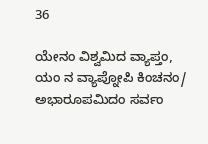36

ಯೇನಂ‌ ವಿಶ್ವಮಿದ ವ್ಯಾಪ್ತಂ, ಯಂ ನ ವ್ಯಾಪ್ನೋಪಿ ಕಿಂಚನಂ/
ಅಭಾರೂಪಮಿದಂ ಸರ್ವಂ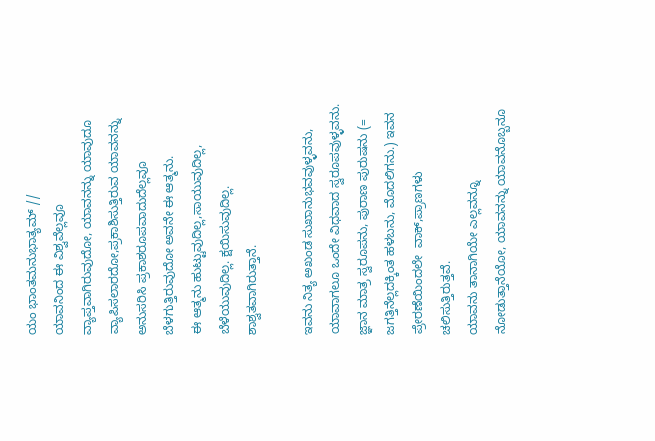ಯಂ ಭಾಂತಮನುಭಾತ್ಯಮ್ //
ಯಾವನಿಂದ ಈ ವಿಶ್ವವೆಲ್ಲವೂ ವ್ಯಾಪ್ತವಾಗಿರುವುದೋ, ಯಾವನನ್ನು ಯಾವುದೂ ವ್ಯಾಪಿಸಲಾರದೋ,ಪ್ರಕಾಶಿಸುತ್ತಿರುವ ಯಾವನನ್ನು ಅನುಸರಿಸಿ ಪ್ರಕಾಶರೂಪವಾದುದೆಲ್ಲವೂ ಬೆಳಗುತ್ತಿರುವುದೋ ಅವನೇ ಈ ಆತ್ಮನು.
ಈ ಆತ್ಮನು ಹುಟ್ಟುವುದಿಲ್ಲ,ಸಾಯುವುದಿಲ್ಲ, ಬೆಳೆಯುವುದಿಲ್ಲ. ಕ್ಷಯಿಸುವುದಿಲ್ಲ. ಶಾಶ್ವತವಾಗಿರುತ್ತಾನೆ.

ಇವನು ನಿತ್ಯ ಅಖಂಡ ಸುಖಾನುಭವವುಳ್ಳವನು, ಯಾವಾಗಲೂ ಒಂದೇ ವಿಧವಾದ ಸ್ವರೂಪವುಳ್ಳವನು. ಜ್ಞಾನ ಮಾತ್ರ ಸ್ವರೂಪನು, ಪುರಾಣ ಪುರುಷನು (= ಜಗತ್ತಿನೆಲ್ಲದಕ್ಕಿಂತ ಹಳಬನು, ಮೊದಲಿಗನು.) ಇವನ ಪ್ರೇರಣೆಯಿಂದಲೇ  ವಾಕ್,ಪ್ರಾಣಗಳು ಚಲಿಸುತ್ತಿರುತ್ತವೆ.
ಯಾವನು ತಾನಾಗಿಯೇ ಎಲ್ಲವನ್ನೂ ನೋಡುತ್ತಾನೆಯೋ, ಯಾವನನ್ನು ಯಾವನೊಬ್ಬನೂ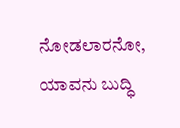ನೋಡಲಾರನೋ, ಯಾವನು ಬುದ್ಧಿ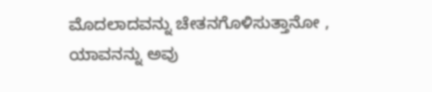ಮೊದಲಾದವನ್ನು ಚೇತನಗೊಳಿಸುತ್ತಾನೋ , ಯಾವನನ್ನು ಅವು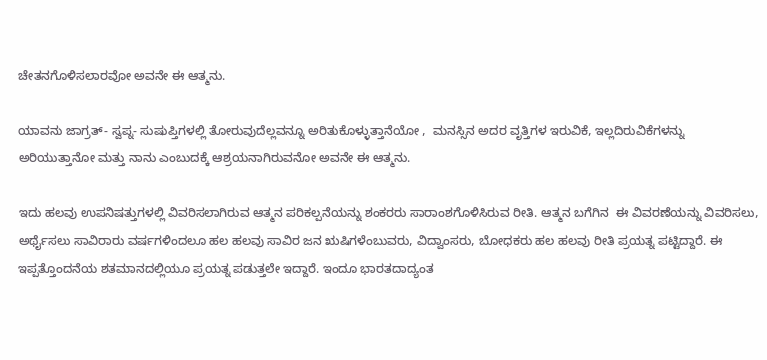ಚೇತನಗೊಳಿಸಲಾರವೋ ಅವನೇ ಈ ಆತ್ಮನು.

ಯಾವನು ಜಾಗ್ರತ್- ಸ್ವಪ್ನ- ಸುಷುಪ್ತಿಗಳಲ್ಲಿ ತೋರುವುದೆಲ್ಲವನ್ನೂ ಅರಿತುಕೊಳ್ಳುತ್ತಾನೆಯೋ ,  ಮನಸ್ಸಿನ ಅದರ ವೃತ್ತಿಗಳ ಇರುವಿಕೆ, ಇಲ್ಲದಿರುವಿಕೆಗಳನ್ನು ಅರಿಯುತ್ತಾನೋ ಮತ್ತು ನಾನು ಎಂಬುದಕ್ಕೆ ಆಶ್ರಯನಾಗಿರುವನೋ ಅವನೇ ಈ ಆತ್ಮನು.

ಇದು ಹಲವು ಉಪನಿಷತ್ತುಗಳಲ್ಲಿ ವಿವರಿಸಲಾಗಿರುವ ಆತ್ಮನ ಪರಿಕಲ್ಪನೆಯನ್ನು ಶಂಕರರು ಸಾರಾಂಶಗೊಳಿಸಿರುವ ರೀತಿ. ಆತ್ಮನ ಬಗೆಗಿನ  ಈ ವಿವರಣೆಯನ್ನು ವಿವರಿಸಲು, ಅರ್ಥೈಸಲು ಸಾವಿರಾರು ವರ್ಷಗಳಿಂದಲೂ ಹಲ ಹಲವು ಸಾವಿರ ಜನ ಋಷಿಗಳೆಂಬುವರು, ವಿದ್ವಾಂಸರು, ಬೋಧಕರು ಹಲ ಹಲವು ರೀತಿ ಪ್ರಯತ್ನ ಪಟ್ಟಿದ್ದಾರೆ. ಈ ಇಪ್ಪತ್ತೊಂದನೆಯ ಶತಮಾನದಲ್ಲಿಯೂ ಪ್ರಯತ್ನ ಪಡುತ್ತಲೇ ಇದ್ದಾರೆ. ಇಂದೂ ಭಾರತದಾದ್ಯಂತ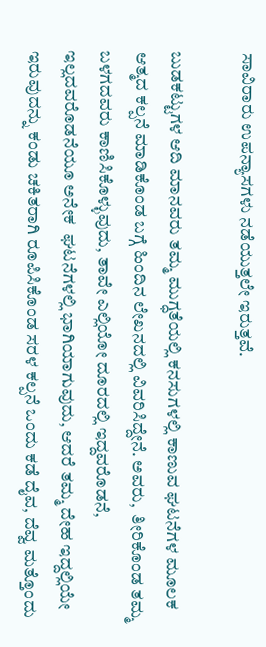ಸಾವಿರಾರು ಉಪನ್ಯಾಸಗಳು ನಡೆಯುತ್ತಲೇ ಇರುತ್ತವೆ.

ಬುಡಕಟ್ಟುಗಳ ಆದಿ ಮಾನವರು ತಮ್ಮ ಮುಗ್ಧತೆಯಲ್ಲಿ ಕನಸುಗಳಲ್ಲಿ ಕಾಣುವ ಘಟನೆಗಳ ಮೂಲಕ ಆತ್ಮದ ಕಲ್ಪನೆ ಮಾಡಿಕೊಂಡ ಬಗ್ಗೆ ಹಿಂದಿನ ಲೇಖನದಲ್ಲಿ ವಿವರಿಸಿದ್ದೇನೆ. ಅವರು,  ತೀರಿಕೊಂಡ ತಮ್ಮ ಬಳಗದವರು ಕಾಣಿಸಿಕೊಳ್ಳುವುದು, ತಾವೇ ಎಲ್ಲಿಯೋ ದೂರದಲ್ಲಿ ಇದ್ದವರೊಡನೆ, ಇಲ್ಲದವರೊಡನೆಯೂ ಅನೇಕ  ಘಟನೆಗಳಲ್ಲಿ ಭಾಗಿಯಾಗುವುದು, ಆದರೆ ತಮ್ಮ ದೇಹ ಇದ್ದಲ್ಲಿಯೇ ಇರುವುದನ್ನು ಕಂಡು ಚಕಿತರಾಗಿ ರೂಪಿಸಿಕೊಂಡ ಸರಳ ಕಲ್ಪನೆ ಒಂದು ಕಡೆ ದೈವ, ದೆವ್ವ ಮತ್ತೊಂದು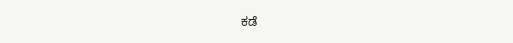ಕಡೆ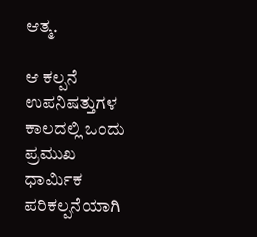ಆತ್ಮ.

ಆ ಕಲ್ಪನೆ ಉಪನಿಷತ್ತುಗಳ ಕಾಲದಲ್ಲಿ ಒಂದು ಪ್ರಮುಖ ಧಾರ್ಮಿಕ ಪರಿಕಲ್ಪನೆಯಾಗಿ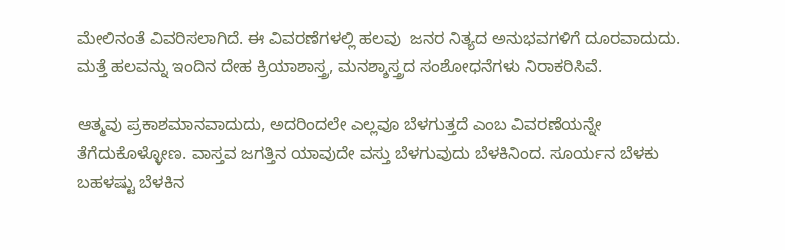ಮೇಲಿನಂತೆ ವಿವರಿಸಲಾಗಿದೆ. ಈ ವಿವರಣೆಗಳಲ್ಲಿ ಹಲವು  ಜನರ ನಿತ್ಯದ ಅನುಭವಗಳಿಗೆ ದೂರವಾದುದು. ಮತ್ತೆ ಹಲವನ್ನು ಇಂದಿನ ದೇಹ ಕ್ರಿಯಾಶಾಸ್ತ್ರ, ಮನಶ್ಶಾಸ್ತ್ರದ ಸಂಶೋಧನೆಗಳು ನಿರಾಕರಿಸಿವೆ.

ಆತ್ಮವು ಪ್ರಕಾಶಮಾನವಾದುದು, ಅದರಿಂದಲೇ ಎಲ್ಲವೂ ಬೆಳಗುತ್ತದೆ ಎಂಬ ವಿವರಣೆಯನ್ನೇ ತೆಗೆದುಕೊಳ್ಳೋಣ. ವಾಸ್ತವ ಜಗತ್ತಿನ ಯಾವುದೇ ವಸ್ತು ಬೆಳಗುವುದು ಬೆಳಕಿನಿಂದ. ಸೂರ್ಯನ ಬೆಳಕು ಬಹಳಷ್ಟು ಬೆಳಕಿನ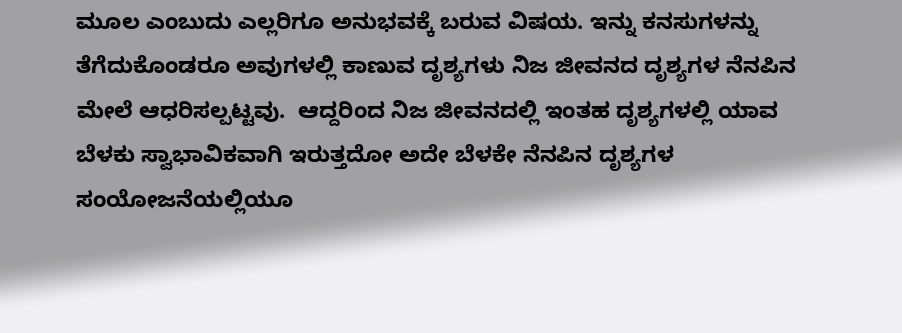ಮೂಲ ಎಂಬುದು ಎಲ್ಲರಿಗೂ ಅನುಭವಕ್ಕೆ ಬರುವ ವಿಷಯ. ಇನ್ನು ಕನಸುಗಳನ್ನು ತೆಗೆದುಕೊಂಡರೂ ಅವುಗಳಲ್ಲಿ ಕಾಣುವ ದೃಶ್ಯಗಳು ನಿಜ ಜೀವನದ ದೃಶ್ಯಗಳ ನೆನಪಿನ ಮೇಲೆ ಆಧರಿಸಲ್ಪಟ್ಟವು.  ಆದ್ದರಿಂದ ನಿಜ ಜೀವನದಲ್ಲಿ ಇಂತಹ ದೃಶ್ಯಗಳಲ್ಲಿ ಯಾವ ಬೆಳಕು ಸ್ವಾಭಾವಿಕವಾಗಿ ಇರುತ್ತದೋ ಅದೇ ಬೆಳಕೇ ನೆನಪಿನ ದೃಶ್ಯಗಳ ಸಂಯೋಜನೆಯಲ್ಲಿಯೂ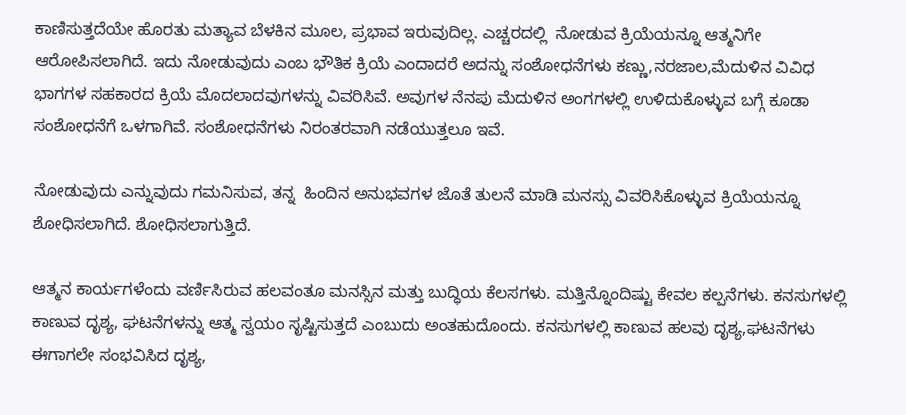ಕಾಣಿಸುತ್ತದೆಯೇ ಹೊರತು ಮತ್ಯಾವ ಬೆಳಕಿನ ಮೂಲ, ಪ್ರಭಾವ ಇರುವುದಿಲ್ಲ. ಎಚ್ಚರದಲ್ಲಿ  ನೋಡುವ ಕ್ರಿಯೆಯನ್ನೂ ಆತ್ಮನಿಗೇ ಆರೋಪಿಸಲಾಗಿದೆ. ಇದು ನೋಡುವುದು ಎಂಬ ಭೌತಿಕ ಕ್ರಿಯೆ ಎಂದಾದರೆ ಅದನ್ನು ಸಂಶೋಧನೆಗಳು ಕಣ್ಣು,ನರಜಾಲ,ಮೆದುಳಿನ ವಿವಿಧ ಭಾಗಗಳ ಸಹಕಾರದ ಕ್ರಿಯೆ ಮೊದಲಾದವುಗಳನ್ನು ವಿವರಿಸಿವೆ. ಅವುಗಳ ನೆನಪು ಮೆದುಳಿನ ಅಂಗಗಳಲ್ಲಿ ಉಳಿದುಕೊಳ್ಳುವ ಬಗ್ಗೆ ಕೂಡಾ ಸಂಶೋಧನೆಗೆ ಒಳಗಾಗಿವೆ. ಸಂಶೋಧನೆಗಳು ನಿರಂತರವಾಗಿ ನಡೆಯುತ್ತಲೂ ಇವೆ.

ನೋಡುವುದು ಎನ್ನುವುದು ಗಮನಿಸುವ, ತನ್ನ  ಹಿಂದಿನ ಅನುಭವಗಳ ಜೊತೆ ತುಲನೆ ಮಾಡಿ ಮನಸ್ಸು ವಿವರಿಸಿಕೊಳ್ಳುವ ಕ್ರಿಯೆಯನ್ನೂ ಶೋಧಿಸಲಾಗಿದೆ. ಶೋಧಿಸಲಾಗುತ್ತಿದೆ.

ಆತ್ಮನ ಕಾರ್ಯಗಳೆಂದು ವರ್ಣಿಸಿರುವ ಹಲವಂತೂ ಮನಸ್ಸಿನ ಮತ್ತು ಬುದ್ಧಿಯ ಕೆಲಸಗಳು. ಮತ್ತಿನ್ನೊಂದಿಷ್ಟು ಕೇವಲ ಕಲ್ಪನೆಗಳು. ಕನಸುಗಳಲ್ಲಿ ಕಾಣುವ ದೃಶ್ಯ, ಘಟನೆಗಳನ್ನು ಆತ್ಮ ಸ್ವಯಂ ಸೃಷ್ಟಿಸುತ್ತದೆ ಎಂಬುದು ಅಂತಹುದೊಂದು. ಕನಸುಗಳಲ್ಲಿ ಕಾಣುವ ಹಲವು ದೃಶ್ಯ,ಘಟನೆಗಳು ಈಗಾಗಲೇ ಸಂಭವಿಸಿದ ದೃಶ್ಯ,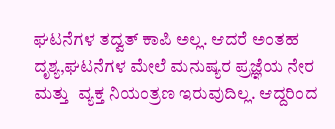ಘಟನೆಗಳ ತದ್ವತ್ ಕಾಪಿ ಅಲ್ಲ. ಆದರೆ ಅಂತಹ ದೃಶ್ಯ,ಘಟನೆಗಳ ಮೇಲೆ ಮನುಷ್ಯರ ಪ್ರಜ್ಞೆಯ ನೇರ ಮತ್ತು  ವ್ಯಕ್ತ ನಿಯಂತ್ರಣ ಇರುವುದಿಲ್ಲ. ಆದ್ದರಿಂದ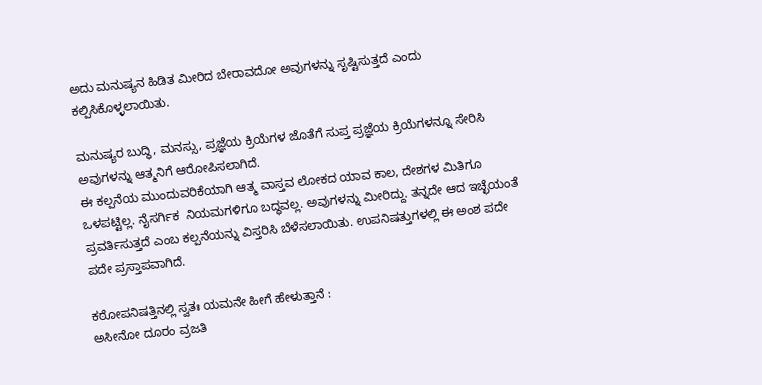ಅದು ಮನುಷ್ಯನ ಹಿಡಿತ ಮೀರಿದ ಬೇರಾವದೋ ಅವುಗಳನ್ನು ಸೃಷ್ಟಿಸುತ್ತದೆ ಎಂದು ಕಲ್ಪಿಸಿಕೊಳ್ಳಲಾಯಿತು.

ಮನುಷ್ಯರ ಬುದ್ಧಿ, ಮನಸ್ಸು, ಪ್ರಜ್ಞೆಯ ಕ್ರಿಯೆಗಳ ಜೊತೆಗೆ ಸುಪ್ತ ಪ್ರಜ್ಞೆಯ ಕ್ರಿಯೆಗಳನ್ನೂ ಸೇರಿಸಿ ಅವುಗಳನ್ನು ಆತ್ಮನಿಗೆ ಆರೋಪಿಸಲಾಗಿದೆ.
ಈ ಕಲ್ಪನೆಯ ಮುಂದುವರಿಕೆಯಾಗಿ‌ ಆತ್ಮ ವಾಸ್ತವ ಲೋಕದ ಯಾವ ಕಾಲ, ದೇಶಗಳ ಮಿತಿಗೂ ಒಳಪಟ್ಟಿಲ್ಲ. ನೈಸರ್ಗಿಕ  ನಿಯಮಗಳಿಗೂ ಬದ್ಧವಲ್ಲ. ಅವುಗಳನ್ನು ಮೀರಿದ್ದು. ತನ್ನದೇ ಆದ ಇಚ್ಛೆಯಂತೆ ಪ್ರವರ್ತಿಸುತ್ತದೆ ಎಂಬ ಕಲ್ಪನೆಯನ್ನು ವಿಸ್ತರಿಸಿ ಬೆಳೆಸಲಾಯಿತು. ಉಪನಿಷತ್ತುಗಳಲ್ಲಿ ಈ ಅಂಶ ಪದೇ ಪದೇ ಪ್ರಸ್ತಾಪವಾಗಿದೆ.

ಕಠೋಪನಿಷತ್ತಿನಲ್ಲಿ ಸ್ವತಃ ಯಮನೇ ಹೀಗೆ ಹೇಳುತ್ತಾನೆ :
ಅಸೀನೋ ದೂರಂ ವ್ರಜತಿ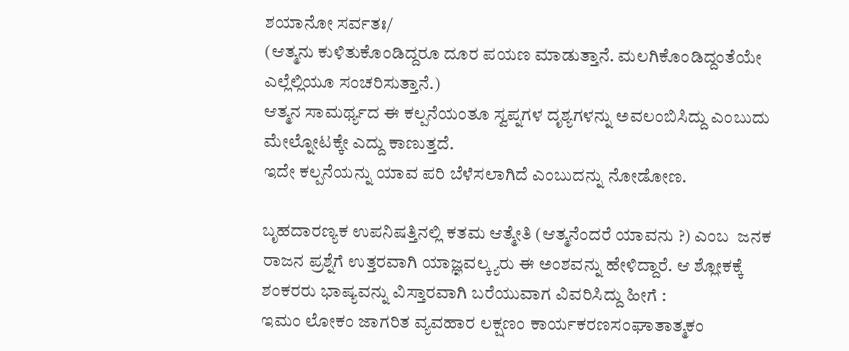ಶಯಾನೋ ಸರ್ವತಃ/
(ಆತ್ಮನು ಕುಳಿತುಕೊಂಡಿದ್ದರೂ ದೂರ ಪಯಣ ಮಾಡುತ್ತಾನೆ. ಮಲಗಿಕೊಂಡಿದ್ದಂತೆಯೇ ಎಲ್ಲೆಲ್ಲಿಯೂ ಸಂಚರಿಸುತ್ತಾನೆ.)
ಆತ್ಮನ ಸಾಮರ್ಥ್ಯದ ಈ ಕಲ್ಪನೆಯಂತೂ ಸ್ವಪ್ನಗಳ ದೃಶ್ಯಗಳನ್ನು ಅವಲಂಬಿಸಿದ್ದು ಎಂಬುದು ಮೇಲ್ನೋಟಕ್ಕೇ ಎದ್ದು ಕಾಣುತ್ತದೆ.
ಇದೇ ಕಲ್ಪನೆಯನ್ನು ಯಾವ ಪರಿ ಬೆಳೆಸಲಾಗಿದೆ ಎಂಬುದನ್ನು ನೋಡೋಣ.

ಬೃಹದಾರಣ್ಯಕ ಉಪನಿಷತ್ತಿನಲ್ಲಿ ಕತಮ ಆತ್ಮೇತಿ (ಆತ್ಮನೆಂದರೆ ಯಾವನು ?) ಎಂಬ  ಜನಕ ರಾಜನ ಪ್ರಶ್ನೆಗೆ ಉತ್ತರವಾಗಿ ಯಾಜ್ಞವಲ್ಕ್ಯರು ಈ ಅಂಶವನ್ನು ಹೇಳಿದ್ದಾರೆ. ಆ ಶ್ಲೋಕಕ್ಕೆ ಶಂಕರರು ಭಾಷ್ಯವನ್ನು ವಿಸ್ತಾರವಾಗಿ ಬರೆಯುವಾಗ ವಿವರಿಸಿದ್ದು ಹೀಗೆ :
ಇಮಂ ಲೋಕಂ ಜಾಗರಿತ ವ್ಯವಹಾರ ಲಕ್ಷಣಂ ಕಾರ್ಯಕರಣಸಂಘಾತಾತ್ಮಕಂ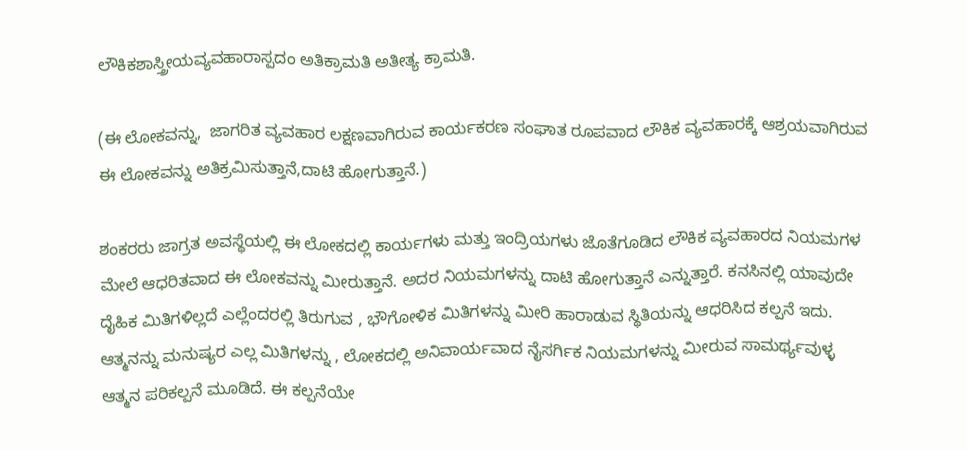ಲೌಕಿಕಶಾಸ್ತ್ರೀಯವ್ಯವಹಾರಾಸ್ಪದಂ ಅತಿಕ್ರಾಮತಿ ಅತೀತ್ಯ ಕ್ರಾಮತಿ.

(ಈ ಲೋಕವನ್ನು,  ಜಾಗರಿತ ವ್ಯವಹಾರ ಲಕ್ಷಣವಾಗಿರುವ ಕಾರ್ಯಕರಣ ಸಂಘಾತ ರೂಪವಾದ ಲೌಕಿಕ ವ್ಯವಹಾರಕ್ಕೆ ಆಶ್ರಯವಾಗಿರುವ ಈ ಲೋಕವನ್ನು ಅತಿಕ್ರಮಿಸುತ್ತಾನೆ,ದಾಟಿ ಹೋಗುತ್ತಾನೆ.)

ಶಂಕರರು ಜಾಗ್ರತ ಅವಸ್ಥೆಯಲ್ಲಿ ಈ ಲೋಕದಲ್ಲಿ ಕಾರ್ಯಗಳು ಮತ್ತು ಇಂದ್ರಿಯಗಳು ಜೊತೆಗೂಡಿದ ಲೌಕಿಕ ವ್ಯವಹಾರದ ನಿಯಮಗಳ ಮೇಲೆ ಆಧರಿತವಾದ ಈ ಲೋಕವನ್ನು ಮೀರುತ್ತಾನೆ. ಅದರ ನಿಯಮಗಳನ್ನು ದಾಟಿ ಹೋಗುತ್ತಾನೆ ಎನ್ನುತ್ತಾರೆ. ಕನಸಿನಲ್ಲಿ ಯಾವುದೇ ದೈಹಿಕ ಮಿತಿಗಳಿಲ್ಲದೆ ಎಲ್ಲೆಂದರಲ್ಲಿ ತಿರುಗುವ , ಭೌಗೋಳಿಕ ಮಿತಿಗಳನ್ನು ಮೀರಿ ಹಾರಾಡುವ ಸ್ಥಿತಿಯನ್ನು ಆಧರಿಸಿದ ಕಲ್ಪನೆ ಇದು. ಆತ್ಮನನ್ನು ಮನುಷ್ಯರ ಎಲ್ಲ ಮಿತಿಗಳನ್ನು , ಲೋಕದಲ್ಲಿ ಅನಿವಾರ್ಯವಾದ ನೈಸರ್ಗಿಕ ನಿಯಮಗಳನ್ನು ಮೀರುವ ಸಾಮರ್ಥ್ಯವುಳ್ಳ ಆತ್ಮನ ಪರಿಕಲ್ಪನೆ ಮೂಡಿದೆ. ಈ ಕಲ್ಪನೆಯೇ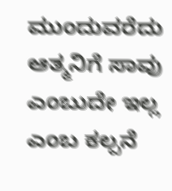ಮುಂದುವರೆದು ಆತ್ಮನಿಗೆ ಸಾವು ಎಂಬುದೇ ಇಲ್ಲ ಎಂಬ ಕಲ್ಪನೆ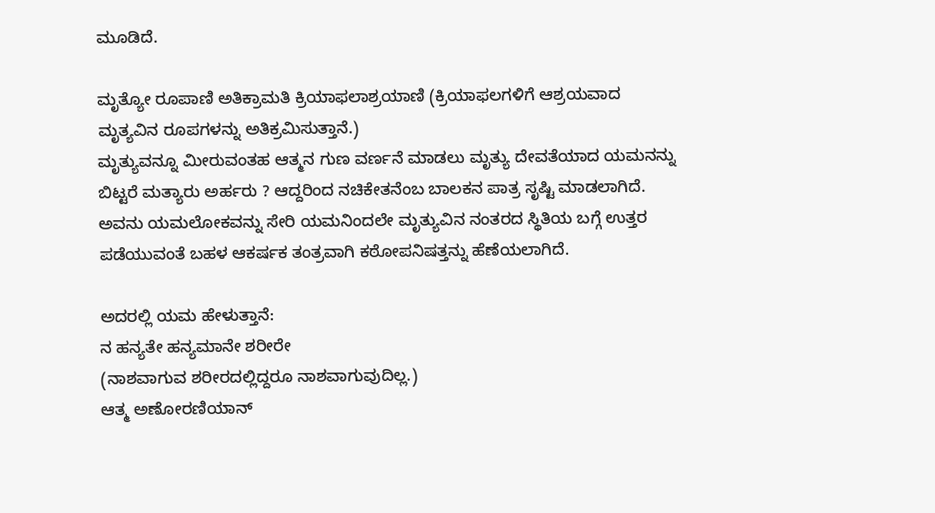ಮೂಡಿದೆ.

ಮೃತ್ಯೋ ರೂಪಾಣಿ ಅತಿಕ್ರಾಮತಿ ಕ್ರಿಯಾಫಲಾಶ್ರಯಾಣಿ (ಕ್ರಿಯಾಫಲಗಳಿಗೆ ಆಶ್ರಯವಾದ ಮೃತ್ಯವಿನ ರೂಪಗಳನ್ನು ಅತಿಕ್ರಮಿಸುತ್ತಾನೆ.)
ಮೃತ್ಯುವನ್ನೂ ಮೀರುವಂತಹ ಆತ್ಮನ ಗುಣ ವರ್ಣನೆ ಮಾಡಲು ಮೃತ್ಯು ದೇವತೆಯಾದ ಯಮನನ್ನು ಬಿಟ್ಟರೆ ಮತ್ಯಾರು ಅರ್ಹರು ? ಆದ್ದರಿಂದ ನಚಿಕೇತನೆಂಬ ಬಾಲಕನ ಪಾತ್ರ ಸೃಷ್ಟಿ ಮಾಡಲಾಗಿದೆ. ಅವನು ಯಮಲೋಕವನ್ನು ಸೇರಿ ಯಮನಿಂದಲೇ ಮೃತ್ಯುವಿನ ನಂತರದ ಸ್ಥಿತಿಯ ಬಗ್ಗೆ ಉತ್ತರ ಪಡೆಯುವಂತೆ ಬಹಳ ಆಕರ್ಷಕ ತಂತ್ರವಾಗಿ ಕಠೋಪನಿಷತ್ತನ್ನು ಹೆಣೆಯಲಾಗಿದೆ.

ಅದರಲ್ಲಿ ಯಮ ಹೇಳುತ್ತಾನೆ:
ನ ಹನ್ಯತೇ ಹನ್ಯಮಾನೇ ಶರೀರೇ
(ನಾಶವಾಗುವ ಶರೀರದಲ್ಲಿದ್ದರೂ ನಾಶವಾಗುವುದಿಲ್ಲ.)
ಆತ್ಮ ಅಣೋರಣಿಯಾನ್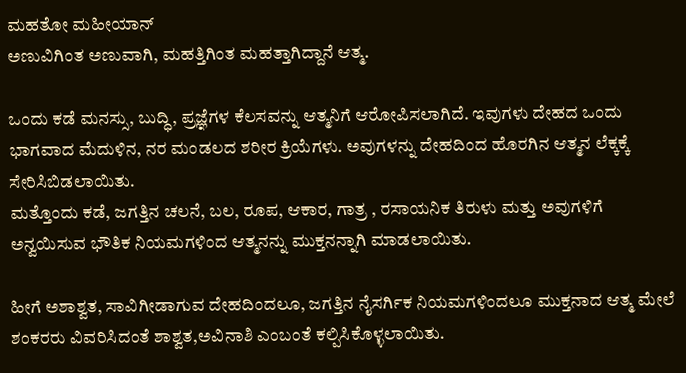ಮಹತೋ ಮಹೀಯಾನ್
ಅಣುವಿಗಿಂತ ಅಣುವಾಗಿ, ಮಹತ್ತಿಗಿಂತ ಮಹತ್ತಾಗಿದ್ದಾನೆ ಆತ್ಮ.

ಒಂದು ಕಡೆ ಮನಸ್ಸು, ಬುದ್ಧಿ, ಪ್ರಜ್ಞೆಗಳ ಕೆಲಸವನ್ನು ಆತ್ಮನಿಗೆ ಆರೋಪಿಸಲಾಗಿದೆ. ಇವುಗಳು ದೇಹದ ಒಂದು ಭಾಗವಾದ ಮೆದುಳಿನ, ನರ ಮಂಡಲದ ಶರೀರ ಕ್ರಿಯೆಗಳು. ಅವುಗಳನ್ನು ದೇಹದಿಂದ ಹೊರಗಿನ ಆತ್ಮನ ಲೆಕ್ಕಕ್ಕೆ ಸೇರಿಸಿಬಿಡಲಾಯಿತು.
ಮತ್ತೊಂದು ಕಡೆ, ಜಗತ್ತಿನ ಚಲನೆ, ಬಲ, ರೂಪ, ಆಕಾರ, ಗಾತ್ರ , ರಸಾಯನಿಕ ತಿರುಳು ಮತ್ತು ಅವುಗಳಿಗೆ ಅನ್ವಯಿಸುವ ಭೌತಿಕ ನಿಯಮಗಳಿಂದ ಆತ್ಮನನ್ನು ಮುಕ್ತನನ್ನಾಗಿ ಮಾಡಲಾಯಿತು.

ಹೀಗೆ ಅಶಾಶ್ವತ, ಸಾವಿಗೀಡಾಗುವ ದೇಹದಿಂದಲೂ, ಜಗತ್ತಿನ ನೈಸರ್ಗಿಕ ನಿಯಮಗಳಿಂದಲೂ ಮುಕ್ತನಾದ ಆತ್ಮ ಮೇಲೆ ಶಂಕರರು ವಿವರಿಸಿದಂತೆ ಶಾಶ್ವತ,ಅವಿನಾಶಿ ಎಂಬಂತೆ ಕಲ್ಪಿಸಿಕೊಳ್ಳಲಾಯಿತು.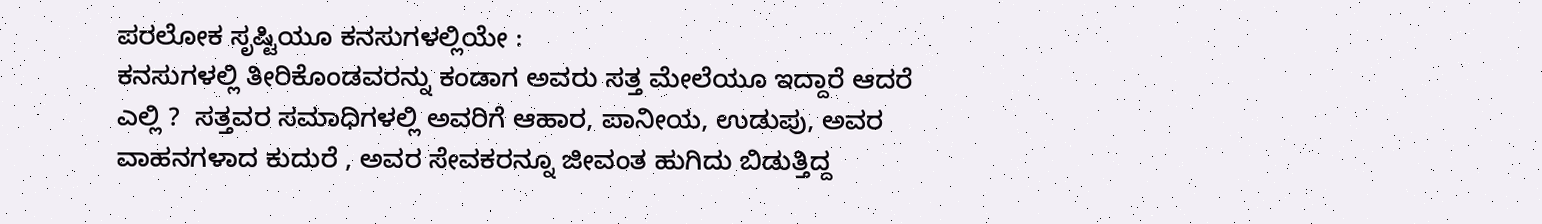ಪರಲೋಕ ಸೃಷ್ಟಿಯೂ ಕನಸುಗಳಲ್ಲಿಯೇ :
ಕನಸುಗಳಲ್ಲಿ ತೀರಿಕೊಂಡವರನ್ನು ಕಂಡಾಗ ಅವರು ಸತ್ತ ಮೇಲೆಯೂ ಇದ್ದಾರೆ ಆದರೆ ಎಲ್ಲಿ ?  ಸತ್ತವರ ಸಮಾಧಿಗಳಲ್ಲಿ ಅವರಿಗೆ ಆಹಾರ, ಪಾನೀಯ, ಉಡುಪು, ಅವರ ವಾಹನಗಳಾದ ಕುದುರೆ , ಅವರ ಸೇವಕರನ್ನೂ ಜೀವಂತ ಹುಗಿದು ಬಿಡುತ್ತಿದ್ದ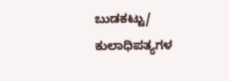ಬುಡಕಟ್ಟು/ ಕುಲಾಧಿಪತ್ಯಗಳ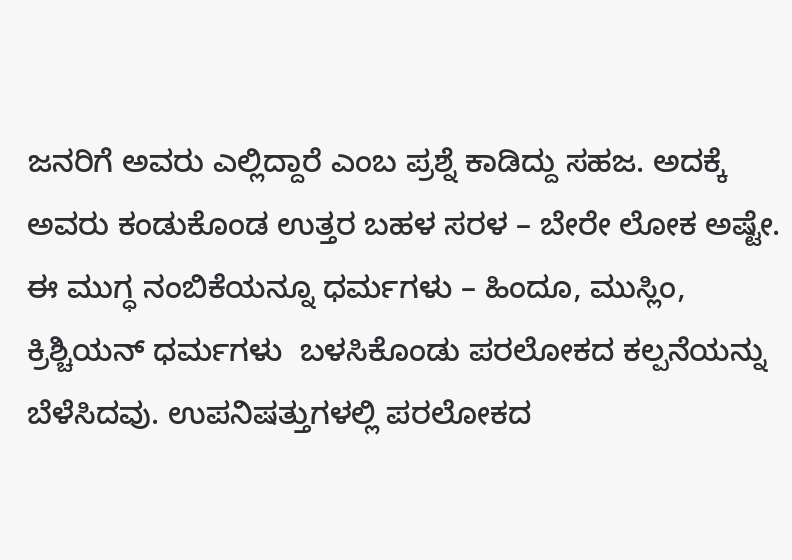ಜನರಿಗೆ ಅವರು ಎಲ್ಲಿದ್ದಾರೆ ಎಂಬ ಪ್ರಶ್ನೆ ಕಾಡಿದ್ದು ಸಹಜ. ಅದಕ್ಕೆ ಅವರು ಕಂಡುಕೊಂಡ ಉತ್ತರ ಬಹಳ ಸರಳ – ಬೇರೇ ಲೋಕ ಅಷ್ಟೇ.
ಈ ಮುಗ್ಧ ನಂಬಿಕೆಯನ್ನೂ ಧರ್ಮಗಳು – ಹಿಂದೂ, ಮುಸ್ಲಿಂ, ಕ್ರಿಶ್ಚಿಯನ್ ಧರ್ಮಗಳು  ಬಳಸಿಕೊಂಡು ಪರಲೋಕದ ಕಲ್ಪನೆಯನ್ನು ಬೆಳೆಸಿದವು. ಉಪನಿಷತ್ತುಗಳಲ್ಲಿ ಪರಲೋಕದ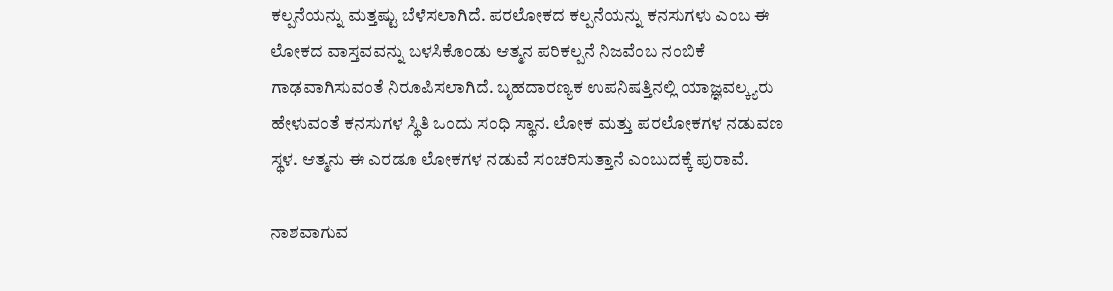ಕಲ್ಪನೆಯನ್ನು ಮತ್ತಷ್ಟು ಬೆಳೆಸಲಾಗಿದೆ. ಪರಲೋಕದ ಕಲ್ಪನೆಯನ್ನು ಕನಸುಗಳು ಎಂಬ ಈ ಲೋಕದ ವಾಸ್ತವವನ್ನು ಬಳಸಿಕೊಂಡು ಆತ್ಮನ ಪರಿಕಲ್ಪನೆ ನಿಜವೆಂಬ ನಂಬಿಕೆ ಗಾಢವಾಗಿಸುವಂತೆ ನಿರೂಪಿಸಲಾಗಿದೆ. ಬೃಹದಾರಣ್ಯಕ ಉಪನಿಷತ್ತಿನಲ್ಲಿ ಯಾಜ್ಞವಲ್ಕ್ಯರು ಹೇಳುವಂತೆ ಕನಸುಗಳ ಸ್ಥಿತಿ ಒಂದು ಸಂಧಿ ಸ್ಥಾನ. ಲೋಕ ಮತ್ತು ಪರಲೋಕಗಳ ನಡುವಣ ಸ್ಥಳ. ಆತ್ಮನು ಈ ಎರಡೂ ಲೋಕಗಳ ನಡುವೆ ಸಂಚರಿಸುತ್ತಾನೆ ಎಂಬುದಕ್ಕೆ ಪುರಾವೆ.

ನಾಶವಾಗುವ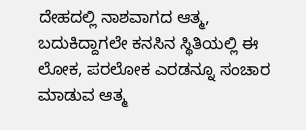ದೇಹದಲ್ಲಿ ನಾಶವಾಗದ ಆತ್ಮ, ಬದುಕಿದ್ದಾಗಲೇ ಕನಸಿನ ಸ್ಥಿತಿಯಲ್ಲಿ ಈ ಲೋಕ, ಪರಲೋಕ ಎರಡನ್ನೂ ಸಂಚಾರ ಮಾಡುವ ಆತ್ಮ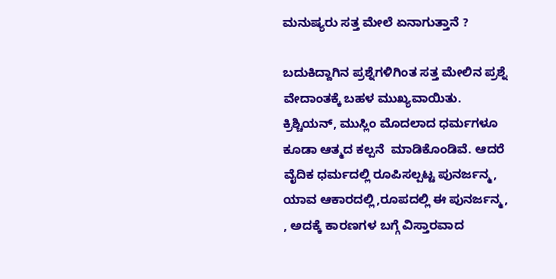ಮನುಷ್ಯರು ಸತ್ತ ಮೇಲೆ ಏನಾಗುತ್ತಾನೆ ?

ಬದುಕಿದ್ದಾಗಿನ ಪ್ರಶ್ನೆಗಳಿಗಿಂತ ಸತ್ತ ಮೇಲಿನ ಪ್ರಶ್ನೆ ವೇದಾಂತಕ್ಕೆ ಬಹಳ ಮುಖ್ಯವಾಯಿತು. ಕ್ರಿಶ್ಚಿಯನ್, ಮುಸ್ಲಿಂ ಮೊದಲಾದ ಧರ್ಮಗಳೂ ಕೂಡಾ ಆತ್ಮದ ಕಲ್ಪನೆ  ಮಾಡಿಕೊಂಡಿವೆ. ಆದರೆ ವೈದಿಕ ಧರ್ಮದಲ್ಲಿ ರೂಪಿಸಲ್ಪಟ್ಟ ಪುನರ್ಜನ್ಮ, ಯಾವ ಆಕಾರದಲ್ಲಿ,ರೂಪದಲ್ಲಿ ಈ ಪುನರ್ಜನ್ಮ, , ಅದಕ್ಕೆ ಕಾರಣಗಳ ಬಗ್ಗೆ ವಿಸ್ತಾರವಾದ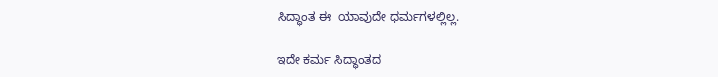ಸಿದ್ಧಾಂತ ಈ  ಯಾವುದೇ ಧರ್ಮಗಳಲ್ಲಿಲ್ಲ.

ಇದೇ ಕರ್ಮ ಸಿದ್ಧಾಂತದ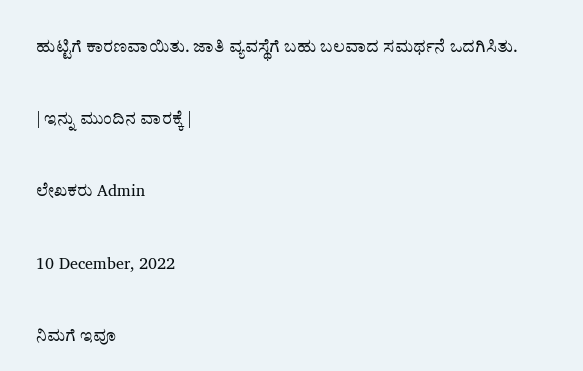ಹುಟ್ಟಿಗೆ ಕಾರಣವಾಯಿತು. ಜಾತಿ ವ್ಯವಸ್ಥೆಗೆ ಬಹು ಬಲವಾದ ಸಮರ್ಥನೆ ಒದಗಿಸಿತು.

| ಇನ್ನು ಮುಂದಿನ ವಾರಕ್ಕೆ |

ಲೇಖಕರು Admin

10 December, 2022

ನಿಮಗೆ ಇವೂ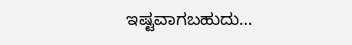ಇಷ್ಟವಾಗಬಹುದು…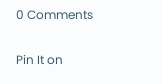0 Comments

Pin It on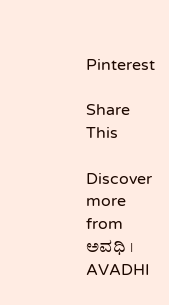Pinterest

Share This

Discover more from ಅವಧಿ । AVADHI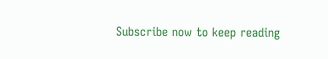Subscribe now to keep reading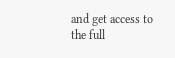and get access to the full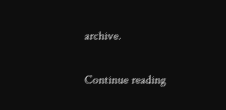archive.

Continue reading